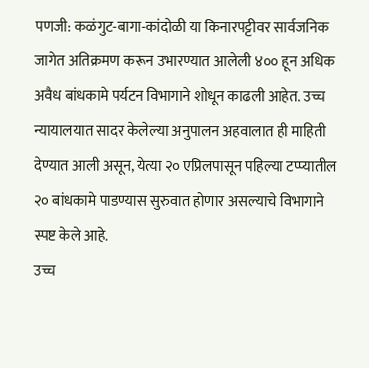पणजी: कळंगुट-बागा-कांदोळी या किनारपट्टीवर सार्वजनिक जागेत अतिक्रमण करून उभारण्यात आलेली ४०० हून अधिक अवैध बांधकामे पर्यटन विभागाने शोधून काढली आहेत. उच्च न्यायालयात सादर केलेल्या अनुपालन अहवालात ही माहिती देण्यात आली असून, येत्या २० एप्रिलपासून पहिल्या टप्प्यातील २० बांधकामे पाडण्यास सुरुवात होणार असल्याचे विभागाने स्पष्ट केले आहे.
उच्च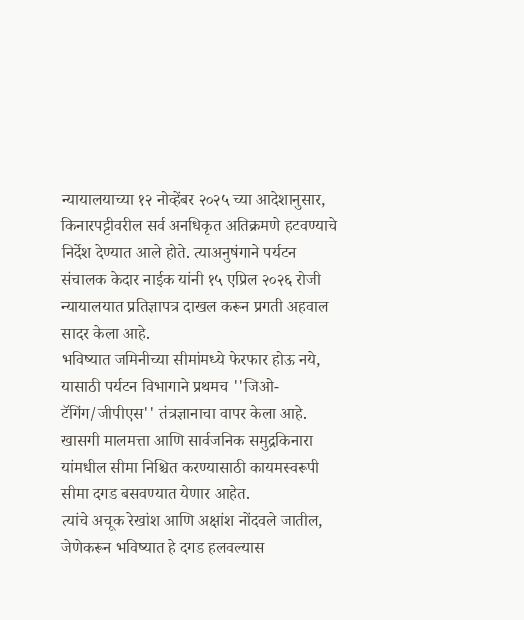न्यायालयाच्या १२ नोव्हेंबर २०२५ च्या आदेशानुसार, किनारपट्टीवरील सर्व अनधिकृत अतिक्रमणे हटवण्याचे निर्देश देण्यात आले होते. त्याअनुषंगाने पर्यटन संचालक केदार नाईक यांनी १५ एप्रिल २०२६ रोजी न्यायालयात प्रतिज्ञापत्र दाखल करून प्रगती अहवाल सादर केला आहे.
भविष्यात जमिनीच्या सीमांमध्ये फेरफार होऊ नये, यासाठी पर्यटन विभागाने प्रथमच ''जिओ-टॅगिंग/जीपीएस'' तंत्रज्ञानाचा वापर केला आहे. खासगी मालमत्ता आणि सार्वजनिक समुद्रकिनारा यांमधील सीमा निश्चित करण्यासाठी कायमस्वरूपी सीमा दगड बसवण्यात येणार आहेत.
त्यांचे अचूक रेखांश आणि अक्षांश नोंदवले जातील, जेणेकरून भविष्यात हे दगड हलवल्यास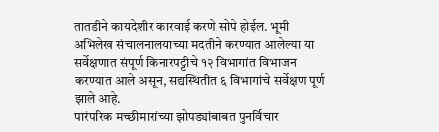तातडीने कायदेशीर कारवाई करणे सोपे होईल. भूमी अभिलेख संचालनालयाच्या मदतीने करण्यात आलेल्या या सर्वेक्षणात संपूर्ण किनारपट्टीचे १२ विभागांत विभाजन करण्यात आले असून, सद्यस्थितीत ६ विभागांचे सर्वेक्षण पूर्ण झाले आहे.
पारंपरिक मच्छीमारांच्या झोपड्यांबाबत पुनर्विचार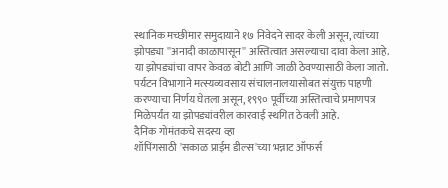स्थानिक मच्छीमार समुदायाने १७ निवेदने सादर केली असून, त्यांच्या झोपड्या ''अनादी काळापासून'' अस्तित्वात असल्याचा दावा केला आहे. या झोपड्यांचा वापर केवळ बोटी आणि जाळी ठेवण्यासाठी केला जातो. पर्यटन विभागाने मत्स्यव्यवसाय संचालनालयासोबत संयुक्त पाहणी करण्याचा निर्णय घेतला असून, १९९० पूर्वीच्या अस्तित्वाचे प्रमाणपत्र मिळेपर्यंत या झोपड्यांवरील कारवाई स्थगित ठेवली आहे.
दैनिक गोमंतकचे सदस्य व्हा
शॉपिंगसाठी 'सकाळ प्राईम डील्स'च्या भन्नाट ऑफर्स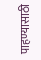पाहण्यासाठी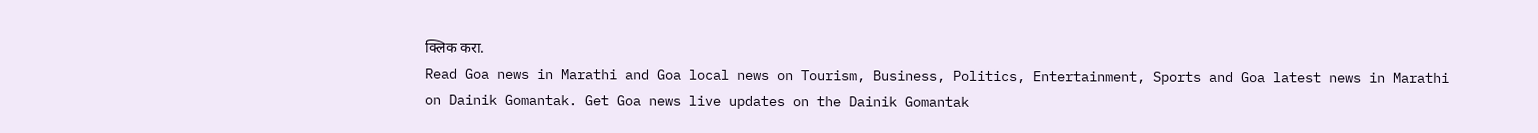क्लिक करा.
Read Goa news in Marathi and Goa local news on Tourism, Business, Politics, Entertainment, Sports and Goa latest news in Marathi on Dainik Gomantak. Get Goa news live updates on the Dainik Gomantak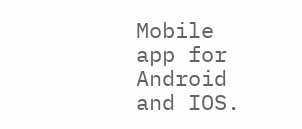Mobile app for Android and IOS.